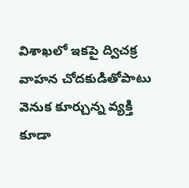విశాఖలో ఇకపై ద్విచక్ర వాహన చోదకుడితోపాటు వెనుక కూర్చున్న వ్యక్తి కూడా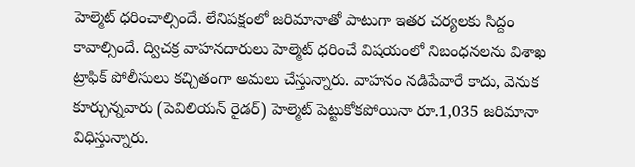హెల్మెట్‌ ధరించాల్సిందే. లేనిపక్షంలో జరిమానాతో పాటుగా ఇతర చర్యలకు సిద్దం కావాల్సిందే. ద్విచక్ర వాహనదారులు హెల్మెట్‌ ధరించే విషయంలో నిబంధనలను విశాఖ ట్రాఫిక్‌ పోలీసులు కచ్చితంగా అమలు చేస్తున్నారు. వాహనం నడిపేవారే కాదు, వెనుక కూర్చున్నవారు (పెవిలియన్‌ రైడర్‌) హెల్మెట్‌ పెట్టుకోకపోయినా రూ.1,035 జరిమానా విధిస్తున్నారు.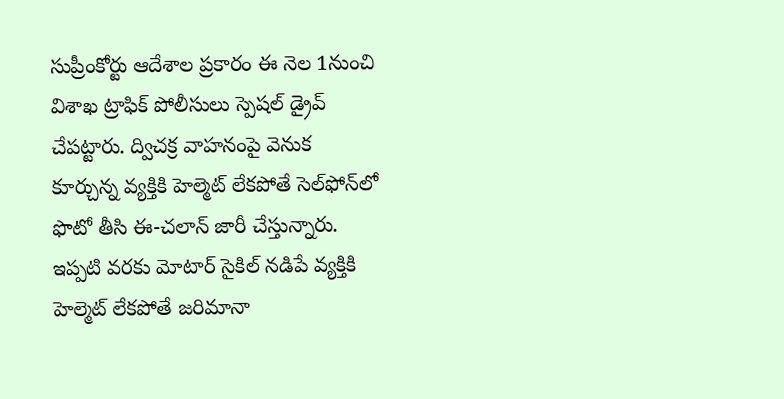సుప్రీంకోర్టు ఆదేశాల ప్రకారం ఈ నెల 1నుంచి విశాఖ ట్రాఫిక్‌ పోలీసులు స్పెషల్‌ డ్రైవ్‌ చేపట్టారు. ద్విచక్ర వాహనంపై వెనుక కూర్చున్న వ్యక్తికి హెల్మెట్‌ లేకపోతే సెల్‌ఫోన్‌లో ఫొటో తీసి ఈ-చలాన్‌ జారీ చేస్తున్నారు. ఇప్పటి వరకు మోటార్‌ సైకిల్‌ నడిపే వ్యక్తికి హెల్మెట్‌ లేకపోతే జరిమానా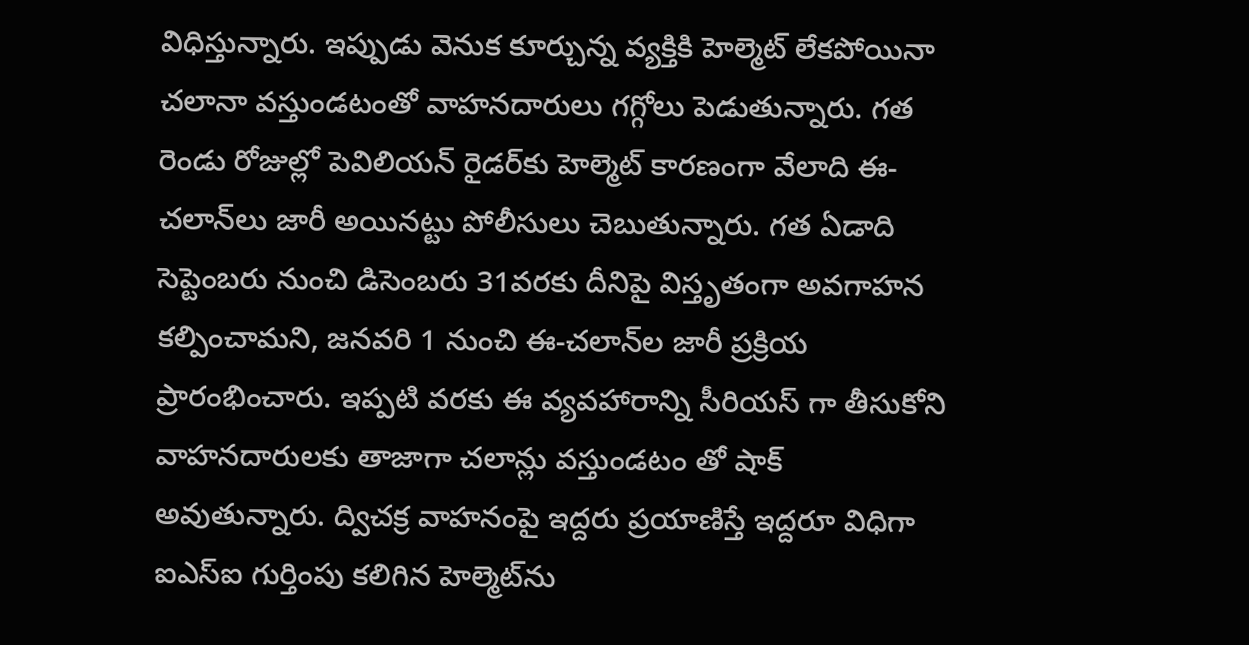విధిస్తున్నారు. ఇప్పుడు వెనుక కూర్చున్న వ్యక్తికి హెల్మెట్‌ లేకపోయినా చలానా వస్తుండటంతో వాహనదారులు గగ్గోలు పెడుతున్నారు. గత రెండు రోజుల్లో పెవిలియన్‌ రైడర్‌కు హెల్మెట్‌ కారణంగా వేలాది ఈ-చలాన్‌లు జారీ అయినట్టు పోలీసులు చెబుతున్నారు. గత ఏడాది సెప్టెంబరు నుంచి డిసెంబరు 31వరకు దీనిపై విస్తృతంగా అవగాహన కల్పించామని, జనవరి 1 నుంచి ఈ-చలాన్‌ల జారీ ప్రక్రియ ప్రారంభించారు. ఇప్పటి వరకు ఈ వ్యవహారాన్ని సీరియస్ గా తీసుకోని వాహనదారులకు తాజాగా చలాన్లు వస్తుండటం తో షాక్ అవుతున్నారు. ద్విచక్ర వాహనంపై ఇద్దరు ప్రయాణిస్తే ఇద్దరూ విధిగా ఐఎస్‌ఐ గుర్తింపు కలిగిన హెల్మెట్‌ను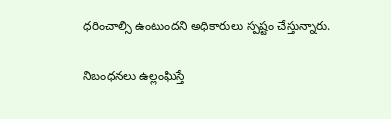ధరించాల్సి ఉంటుందని అధికారులు స్పష్టం చేస్తున్నారు.

నిబంధనలు ఉల్లంఘిస్తే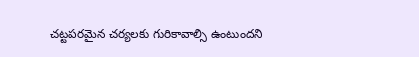చట్టపరమైన చర్యలకు గురికావాల్సి ఉంటుందని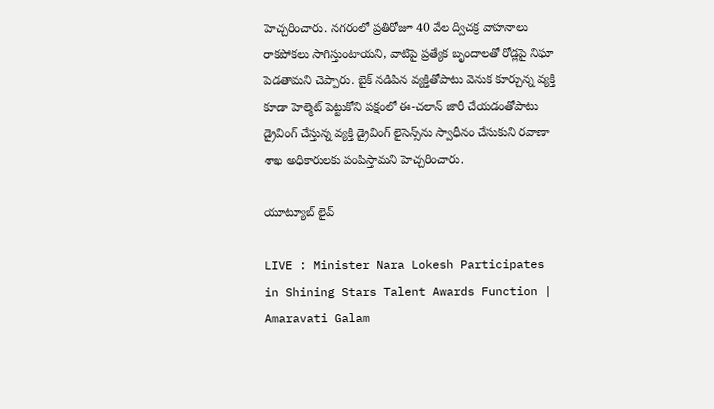హెచ్చరించారు. నగరంలో ప్రతిరోజూ 40 వేల ద్విచక్ర వాహనాలు రాకపోకలు సాగిస్తుంటాయని, వాటిపై ప్రత్యేక బృందాలతో రోడ్లపై నిఘా పెడతామని చెప్పారు. బైక్‌ నడిపిన వ్యక్తితోపాటు వెనుక కూర్చున్న వ్యక్తి కూడా హెల్మెట్‌ పెట్టుకోని పక్షంలో ఈ-చలాన్‌ జారీ చేయడంతోపాటు డ్రైవింగ్‌ చేస్తున్న వ్యక్తి డ్రైవింగ్‌ లైసెన్స్‌ను స్వాధీనం చేసుకుని రవాణా శాఖ అధికారులకు పంపిస్తామని హెచ్చరించారు.

యూట్యూబ్ లైవ్

LIVE : Minister Nara Lokesh Participates in Shining Stars Talent Awards Function | Amaravati Galam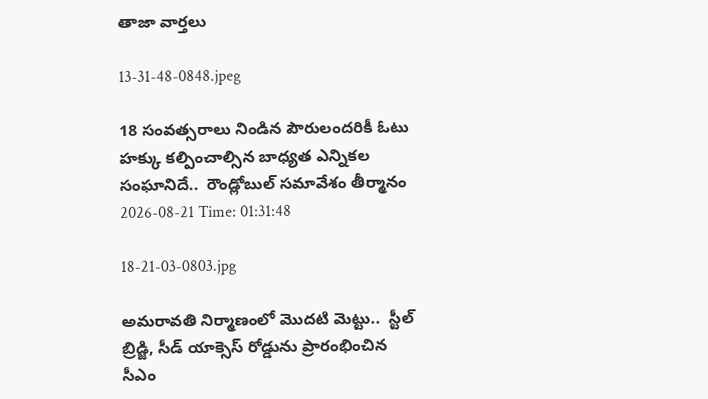తాజా వార్తలు

13-31-48-0848.jpeg

18 సంవత్సరాలు నిండిన పౌరులందరికీ ఓటు హక్కు కల్పించాల్సిన బాధ్యత ఎన్నికల సంఘానిదే..  రౌండ్లోబుల్ సమావేశం తీర్మానం
2026-08-21 Time: 01:31:48

18-21-03-0803.jpg

అమరావతి నిర్మాణంలో మొదటి మెట్టు..  స్టీల్ బ్రిడ్జి, సీడ్ యాక్సెస్ రోడ్డును ప్రారంభించిన సీఎం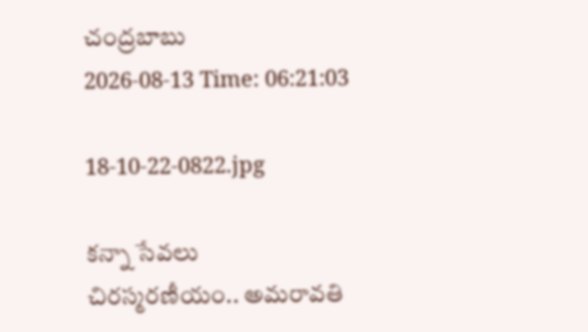చంద్రబాబు
2026-08-13 Time: 06:21:03

18-10-22-0822.jpg

కన్నా సేవలు చిరస్మరణీయం.. అమరావతి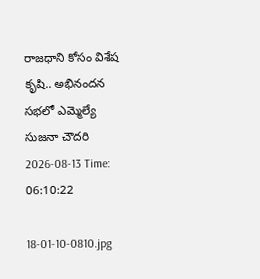రాజధాని కోసం విశేష కృషి.. అభినందన సభలో ఎమ్మెల్యే సుజనా చౌదరి
2026-08-13 Time: 06:10:22

18-01-10-0810.jpg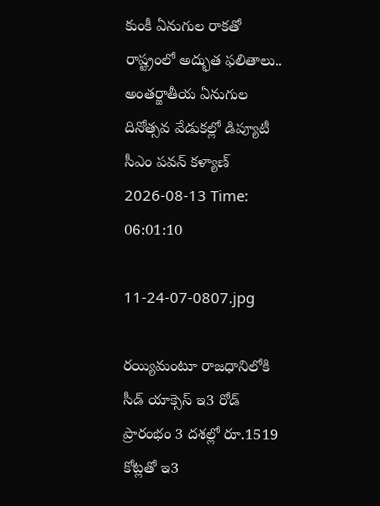కుంకీ ఏనుగుల రాకతో రాష్ట్రంలో అద్భుత ఫలితాలు..  అంతర్జాతీయ ఏనుగుల దినోత్సవ వేడుకల్లో డిప్యూటీ సీఎం పవన్ కళ్యాణ్
2026-08-13 Time: 06:01:10

11-24-07-0807.jpg

రయ్యిమంటూ రాజధానిలోకి సీడ్‌ యాక్సెస్‌ ఇ3 రోడ్‌ ప్రారంభం 3 దశల్లో రూ.1519 కోట్లతో ఇ3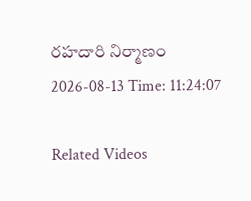రహదారి నిర్మాణం
2026-08-13 Time: 11:24:07

Related Videos